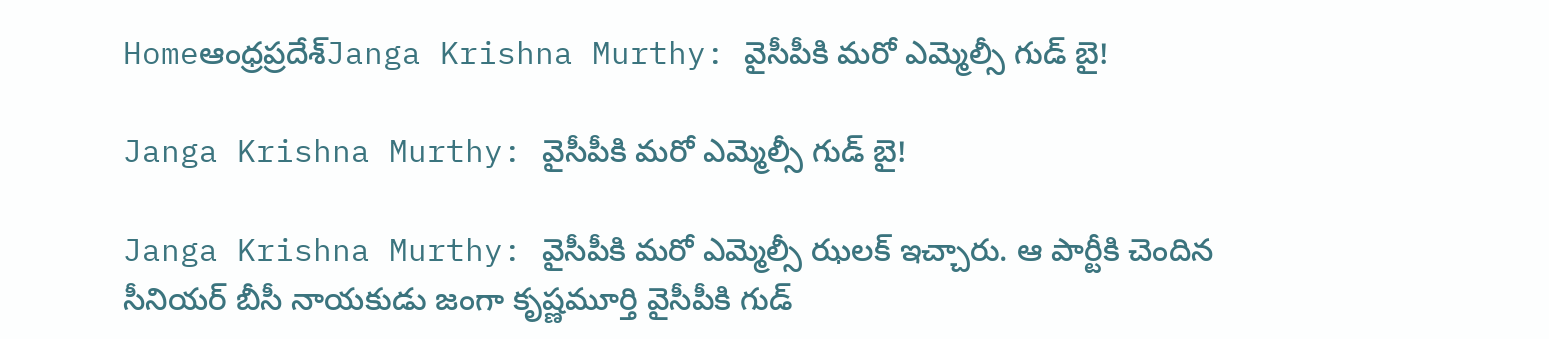Homeఆంధ్రప్రదేశ్‌Janga Krishna Murthy: వైసీపీకి మరో ఎమ్మెల్సీ గుడ్ బై!

Janga Krishna Murthy: వైసీపీకి మరో ఎమ్మెల్సీ గుడ్ బై!

Janga Krishna Murthy: వైసీపీకి మరో ఎమ్మెల్సీ ఝలక్ ఇచ్చారు. ఆ పార్టీకి చెందిన సీనియర్ బీసీ నాయకుడు జంగా కృష్ణమూర్తి వైసీపీకి గుడ్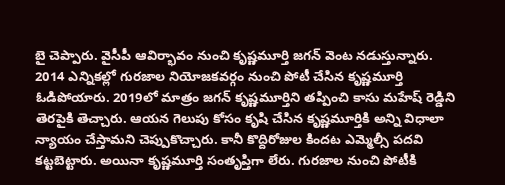బై చెప్పారు. వైసీపీ ఆవిర్భావం నుంచి కృష్ణమూర్తి జగన్ వెంట నడుస్తున్నారు. 2014 ఎన్నికల్లో గురజాల నియోజకవర్గం నుంచి పోటీ చేసిన కృష్ణమూర్తి ఓడిపోయారు. 2019లో మాత్రం జగన్ కృష్ణమూర్తిని తప్పించి కాసు మహేష్ రెడ్డిని తెరపైకి తెచ్చారు. ఆయన గెలుపు కోసం కృషి చేసిన కృష్ణమూర్తికి అన్ని విధాలా న్యాయం చేస్తామని చెప్పుకొచ్చారు. కానీ కొద్దిరోజుల కిందట ఎమ్మెల్సీ పదవి కట్టబెట్టారు. అయినా కృష్ణమూర్తి సంతృప్తిగా లేరు. గురజాల నుంచి పోటీకి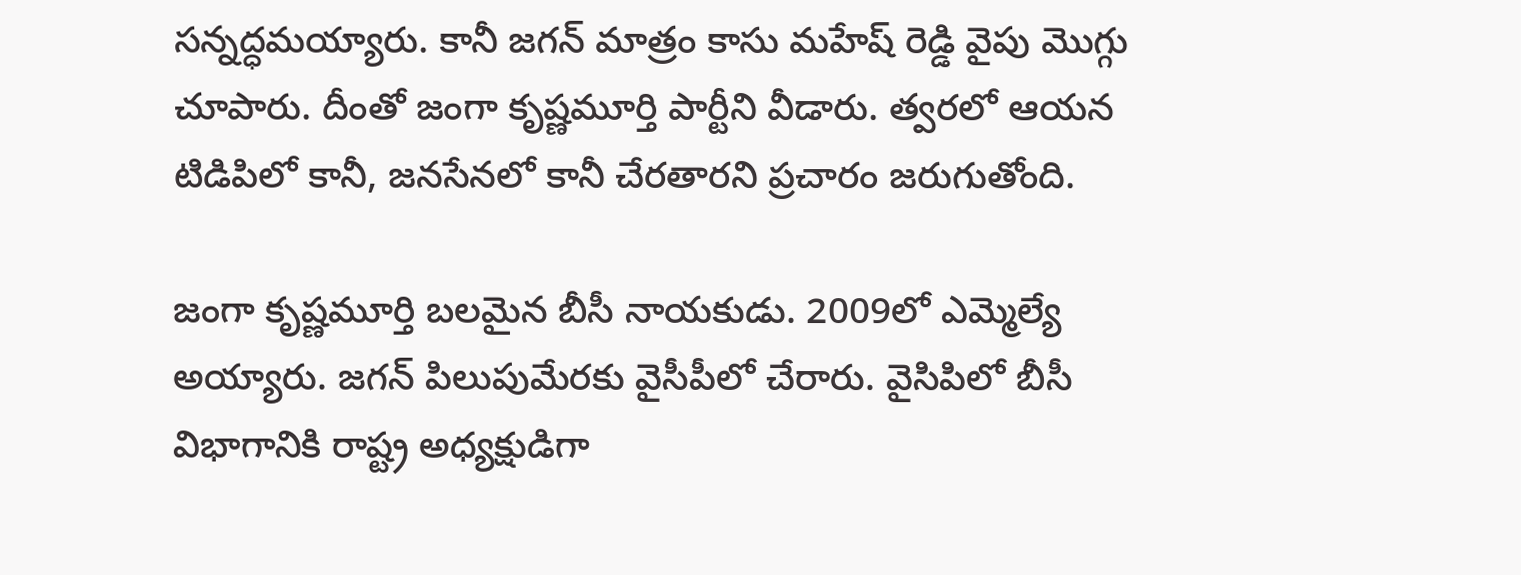సన్నద్ధమయ్యారు. కానీ జగన్ మాత్రం కాసు మహేష్ రెడ్డి వైపు మొగ్గు చూపారు. దీంతో జంగా కృష్ణమూర్తి పార్టీని వీడారు. త్వరలో ఆయన టిడిపిలో కానీ, జనసేనలో కానీ చేరతారని ప్రచారం జరుగుతోంది.

జంగా కృష్ణమూర్తి బలమైన బీసీ నాయకుడు. 2009లో ఎమ్మెల్యే అయ్యారు. జగన్ పిలుపుమేరకు వైసీపీలో చేరారు. వైసిపిలో బీసీ విభాగానికి రాష్ట్ర అధ్యక్షుడిగా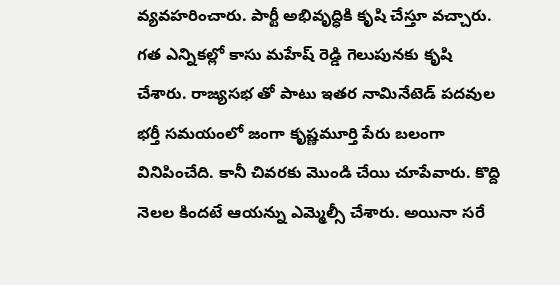వ్యవహరించారు. పార్టీ అభివృద్ధికి కృషి చేస్తూ వచ్చారు. గత ఎన్నికల్లో కాసు మహేష్ రెడ్డి గెలుపునకు కృషి చేశారు. రాజ్యసభ తో పాటు ఇతర నామినేటెడ్ పదవుల భర్తీ సమయంలో జంగా కృష్ణమూర్తి పేరు బలంగా వినిపించేది. కానీ చివరకు మొండి చేయి చూపేవారు. కొద్ది నెలల కిందటే ఆయన్ను ఎమ్మెల్సీ చేశారు. అయినా సరే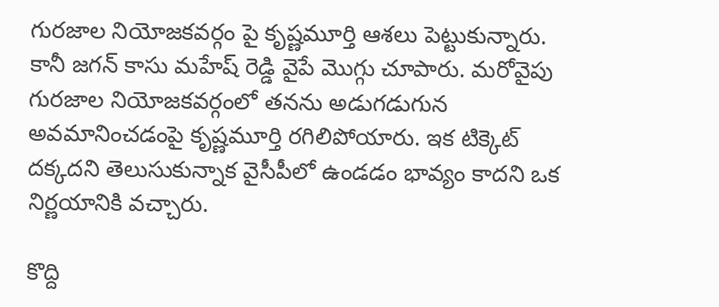గురజాల నియోజకవర్గం పై కృష్ణమూర్తి ఆశలు పెట్టుకున్నారు. కానీ జగన్ కాసు మహేష్ రెడ్డి వైపే మొగ్గు చూపారు. మరోవైపు గురజాల నియోజకవర్గంలో తనను అడుగడుగున అవమానించడంపై కృష్ణమూర్తి రగిలిపోయారు. ఇక టిక్కెట్ దక్కదని తెలుసుకున్నాక వైసీపీలో ఉండడం భావ్యం కాదని ఒక నిర్ణయానికి వచ్చారు.

కొద్ది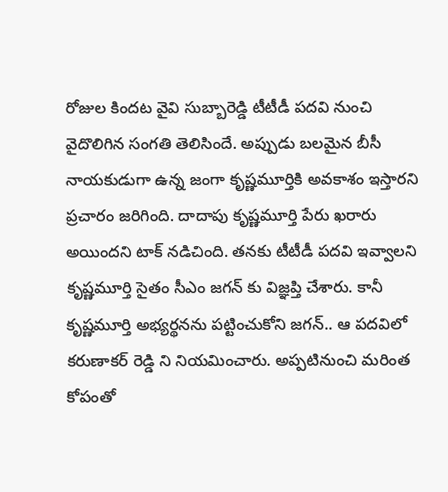రోజుల కిందట వైవి సుబ్బారెడ్డి టీటీడీ పదవి నుంచి వైదొలిగిన సంగతి తెలిసిందే. అప్పుడు బలమైన బీసీ నాయకుడుగా ఉన్న జంగా కృష్ణమూర్తికి అవకాశం ఇస్తారని ప్రచారం జరిగింది. దాదాపు కృష్ణమూర్తి పేరు ఖరారు అయిందని టాక్ నడిచింది. తనకు టీటీడీ పదవి ఇవ్వాలని కృష్ణమూర్తి సైతం సీఎం జగన్ కు విజ్ఞప్తి చేశారు. కానీ కృష్ణమూర్తి అభ్యర్థనను పట్టించుకోని జగన్.. ఆ పదవిలో కరుణాకర్ రెడ్డి ని నియమించారు. అప్పటినుంచి మరింత కోపంతో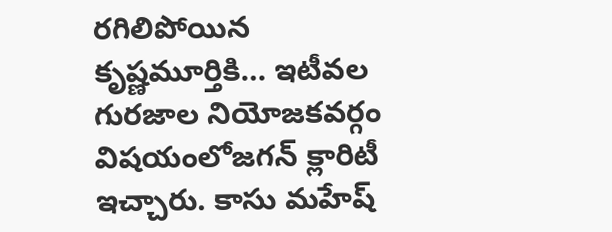రగిలిపోయిన కృష్ణమూర్తికి… ఇటీవల గురజాల నియోజకవర్గం విషయంలోజగన్ క్లారిటీ ఇచ్చారు. కాసు మహేష్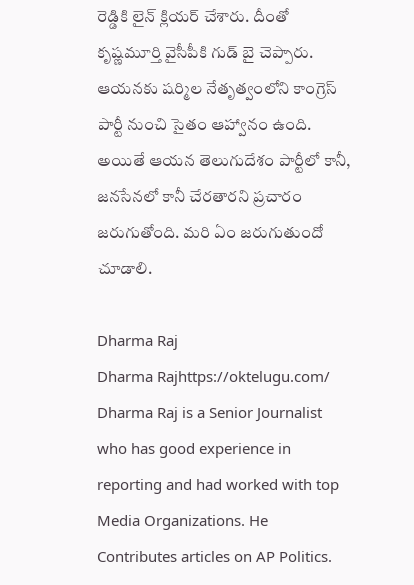రెడ్డికి లైన్ క్లియర్ చేశారు. దీంతో కృష్ణమూర్తి వైసీపీకి గుడ్ బై చెప్పారు. ఆయనకు షర్మిల నేతృత్వంలోని కాంగ్రెస్ పార్టీ నుంచి సైతం ఆహ్వానం ఉంది. అయితే ఆయన తెలుగుదేశం పార్టీలో కానీ, జనసేనలో కానీ చేరతారని ప్రచారం జరుగుతోంది. మరి ఏం జరుగుతుందో చూడాలి.

Dharma Raj
Dharma Rajhttps://oktelugu.com/
Dharma Raj is a Senior Journalist who has good experience in reporting and had worked with top Media Organizations. He Contributes articles on AP Politics.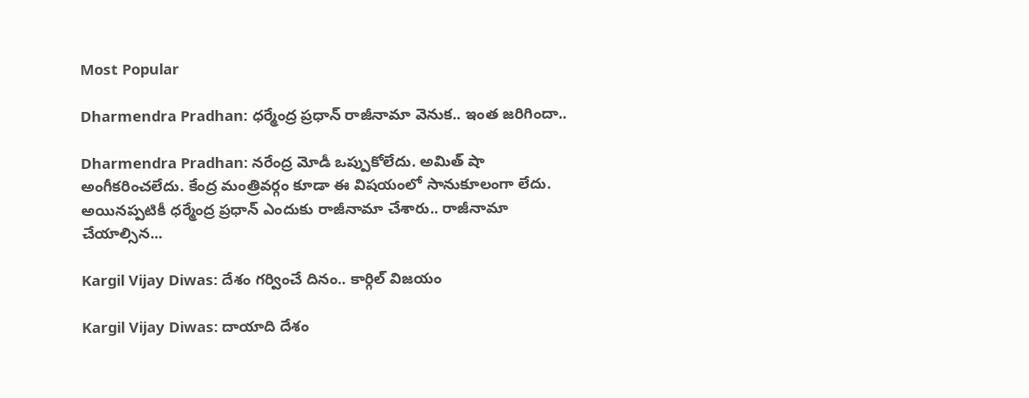Most Popular

Dharmendra Pradhan: ధర్మేంద్ర ప్రధాన్ రాజీనామా వెనుక.. ఇంత జరిగిందా..

Dharmendra Pradhan: నరేంద్ర మోడీ ఒప్పుకోలేదు. అమిత్ షా అంగీకరించలేదు. కేంద్ర మంత్రివర్గం కూడా ఈ విషయంలో సానుకూలంగా లేదు. అయినప్పటికీ ధర్మేంద్ర ప్రధాన్ ఎందుకు రాజీనామా చేశారు.. రాజీనామా చేయాల్సిన...

Kargil Vijay Diwas: దేశం గర్వించే దినం.. కార్గిల్‌ విజయం

Kargil Vijay Diwas: దాయాది దేశం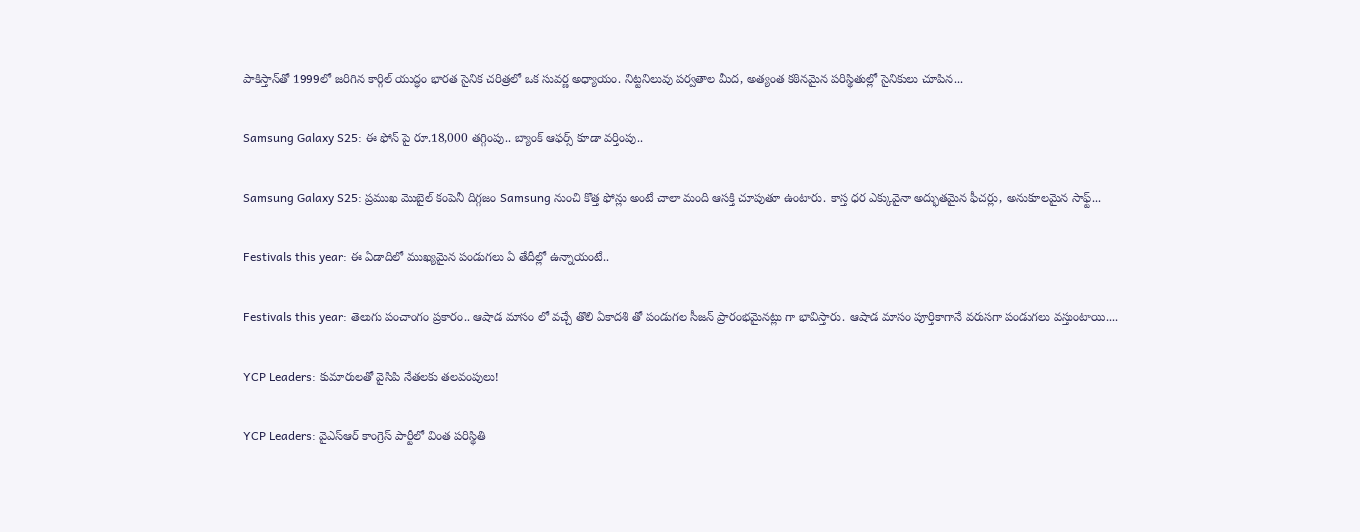పాకిస్తాన్‌తో 1999లో జరిగిన కార్గిల్‌ యుద్ధం భారత సైనిక చరిత్రలో ఒక సువర్ణ అధ్యాయం. నిట్టనిలువు పర్వతాల మీద, అత్యంత కఠినమైన పరిస్థితుల్లో సైనికులు చూపిన...

Samsung Galaxy S25: ఈ ఫోన్ పై రూ.18,000 తగ్గింపు.. బ్యాంక్ ఆఫర్స్ కూడా వర్తింపు..

Samsung Galaxy S25: ప్రముఖ మొబైల్ కంపెనీ దిగ్గజం Samsung నుంచి కొత్త ఫోన్లు అంటే చాలా మంది ఆసక్తి చూపుతూ ఉంటారు. కాస్త ధర ఎక్కువైనా అద్భుతమైన ఫీచర్లు, అనుకూలమైన సాఫ్ట్...

Festivals this year: ఈ ఏడాదిలో ముఖ్యమైన పండుగలు ఏ తేదీల్లో ఉన్నాయంటే..

Festivals this year: తెలుగు పంచాంగం ప్రకారం.. ఆషాడ మాసం లో వచ్చే తొలి ఏకాదశి తో పండుగల సీజన్ ప్రారంభమైనట్లు గా భావిస్తారు. ఆషాడ మాసం పూర్తికాగానే వరుసగా పండుగలు వస్తుంటాయి....

YCP Leaders: కుమారులతో వైసిపి నేతలకు తలవంపులు!

YCP Leaders: వైఎస్ఆర్ కాంగ్రెస్ పార్టీలో వింత పరిస్థితి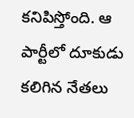కనిపిస్తోంది. ఆ పార్టీలో దూకుడు కలిగిన నేతలు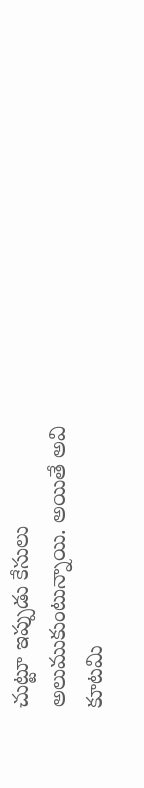చుట్టూ ఇప్పుడు కేసులు అలుముకుంటున్నాయి. అయితే అవి కూటమి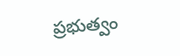ప్రభుత్వం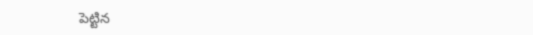పెట్టిన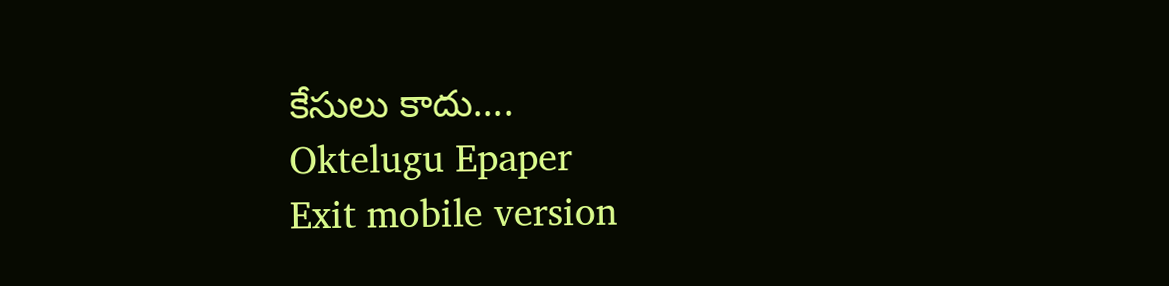కేసులు కాదు....
Oktelugu Epaper
Exit mobile version